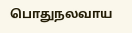பொதுநலவாய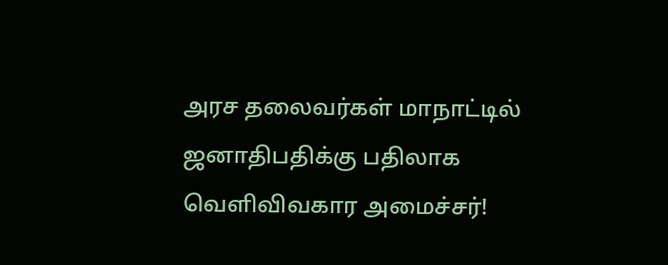அரச தலைவர்கள் மாநாட்டில் ஜனாதிபதிக்கு பதிலாக வெளிவிவகார அமைச்சர்!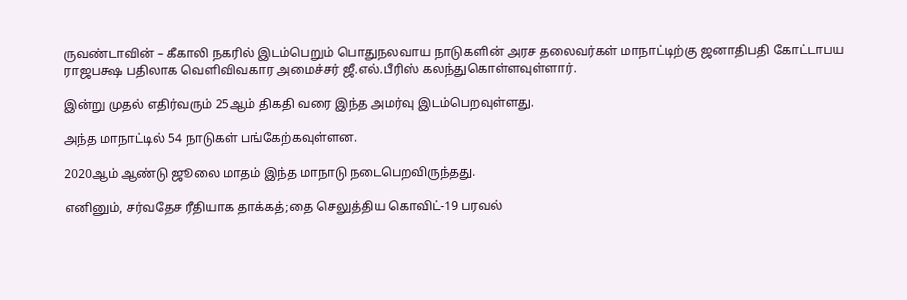ருவண்டாவின் – கீகாலி நகரில் இடம்பெறும் பொதுநலவாய நாடுகளின் அரச தலைவர்கள் மாநாட்டிற்கு ஜனாதிபதி கோட்டாபய ராஜபக்ஷ பதிலாக வெளிவிவகார அமைச்சர் ஜீ.எல்.பீரிஸ் கலந்துகொள்ளவுள்ளார்.

இன்று முதல் எதிர்வரும் 25ஆம் திகதி வரை இந்த அமர்வு இடம்பெறவுள்ளது.

அந்த மாநாட்டில் 54 நாடுகள் பங்கேற்கவுள்ளன.

2020ஆம் ஆண்டு ஜூலை மாதம் இந்த மாநாடு நடைபெறவிருந்தது.

எனினும், சர்வதேச ரீதியாக தாக்கத்;தை செலுத்திய கொவிட்-19 பரவல்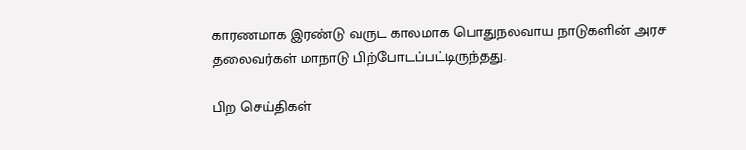காரணமாக இரண்டு வருட காலமாக பொதுநலவாய நாடுகளின் அரச தலைவர்கள் மாநாடு பிற்போடப்பட்டிருந்தது.

பிற செய்திகள்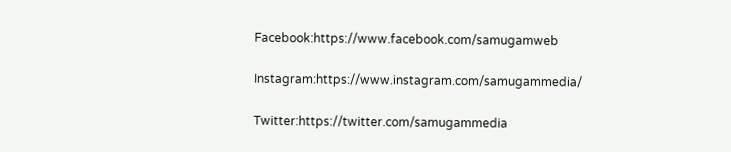Facebook:https://www.facebook.com/samugamweb

Instagram:https://www.instagram.com/samugammedia/

Twitter:https://twitter.com/samugammedia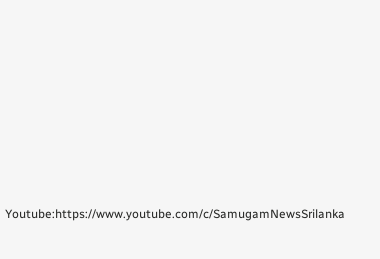Youtube:https://www.youtube.com/c/SamugamNewsSrilanka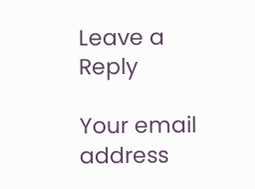Leave a Reply

Your email address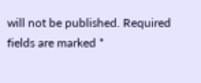will not be published. Required fields are marked *